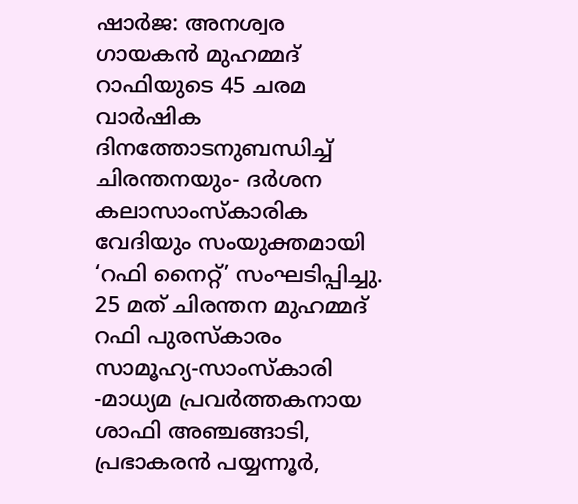ഷാർജ: അനശ്വര ഗായകൻ മുഹമ്മദ് റാഫിയുടെ 45 ചരമ വാർഷിക ദിനത്തോടനുബന്ധിച്ച് ചിരന്തനയും- ദർശന കലാസാംസ്കാരിക വേദിയും സംയുക്തമായി ‘റഫി നൈറ്റ്’ സംഘടിപ്പിച്ചു. 25 മത് ചിരന്തന മുഹമ്മദ് റഫി പുരസ്കാരം സാമൂഹ്യ-സാംസ്കാരി -മാധ്യമ പ്രവർത്തകനായ ശാഫി അഞ്ചങ്ങാടി, പ്രഭാകരൻ പയ്യന്നൂർ,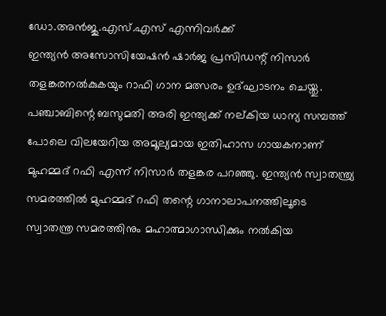ഡോ.അൻജു.എസ്.എസ് എന്നിവർക്ക്
ഇന്ത്യൻ അസോസിയേഷൻ ഷാർജ പ്രസിഡന്റ് നിസാർ തളങ്കരനൽകുകയും റാഫി ഗാന മത്സരം ഉദ്ഘാടനം ചെയ്തു. പഞ്ചാബിന്റെ ബസുമതി അരി ഇന്ത്യക്ക് നല്കിയ ധാന്യ സമ്പത്ത് പോലെ വിലയേറിയ അമൂല്യമായ ഇതിഹാസ ഗായകനാണ് മുഹമ്മദ് റഫി എന്ന് നിസാർ തളങ്കര പറഞ്ഞു. ഇന്ത്യൻ സ്വാതന്ത്ര്യ സമരത്തിൽ മുഹമ്മദ് റഫി തന്റെ ഗാനാലാപനത്തിലൂടെ സ്വാതന്ത്ര സമരത്തിനും മഹാത്മാഗാന്ധിക്കും നൽകിയ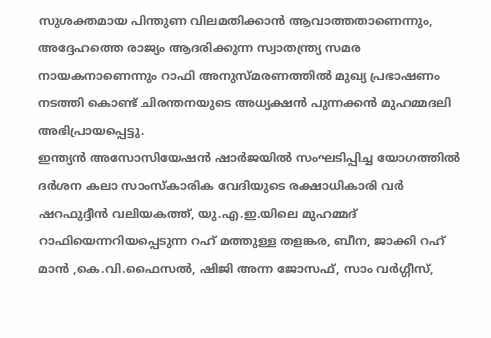സുശക്തമായ പിന്തുണ വിലമതിക്കാൻ ആവാത്തതാണെന്നും, അദ്ദേഹത്തെ രാജ്യം ആദരിക്കുന്ന സ്വാതന്ത്ര്യ സമര നായകനാണെന്നും റാഫി അനുസ്മരണത്തിൽ മുഖ്യ പ്രഭാഷണം നടത്തി കൊണ്ട് ചിരന്തനയുടെ അധ്യക്ഷൻ പുന്നക്കൻ മുഹമ്മദലി അഭിപ്രായപ്പെട്ടു.
ഇന്ത്യൻ അസോസിയേഷൻ ഷാർജയിൽ സംഘടിപ്പിച്ച യോഗത്തിൽ ദർശന കലാ സാംസ്കാരിക വേദിയുടെ രക്ഷാധികാരി വർ ഷറഫുദ്ദീൻ വലിയകത്ത്, യു.എ.ഇ.യിലെ മുഹമ്മദ് റാഫിയെന്നറിയപ്പെടുന്ന റഹ് മത്തുള്ള തളങ്കര, ബീന, ജാക്കി റഹ് മാൻ ,കെ.വി.ഫൈസൽ, ഷിജി അന്ന ജോസഫ്, സാം വർഗ്ഗീസ്,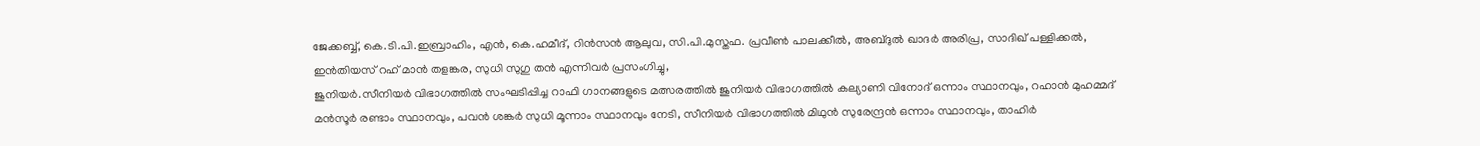ജേക്കബ്ബ്, കെ.ടി.പി.ഇബ്രാഹിം, എൻ, കെ.ഹമീദ്, റിൻസൻ ആലുവ, സി.പി.മുസ്തഫ. പ്രവീൺ പാലക്കീൽ, അബ്ദുൽ ഖാദർ അരിപ്ര, സാദിഖ് പള്ളിക്കൽ, ഇൻതിയസ് റഹ് മാൻ തളങ്കര, സുധി സുഗു തൻ എന്നിവർ പ്രസംഗിച്ചു,
ജുനിയർ.സീനിയർ വിഭാഗത്തിൽ സംഘടിപ്പിച്ച റാഫി ഗാനങ്ങളുടെ മത്സരത്തിൽ ജുനിയർ വിഭാഗത്തിൽ കല്യാണി വിനോദ് ഒന്നാം സ്ഥാനവും, റഹാൻ മുഹമ്മദ് മൻസൂർ രണ്ടാം സ്ഥാനവും, പവൻ ശങ്കർ സുധി മൂന്നാം സ്ഥാനവും നേടി, സീനിയർ വിഭാഗത്തിൽ മിഥുൻ സുരേന്ദ്രൻ ഒന്നാം സ്ഥാനവും, താഹിർ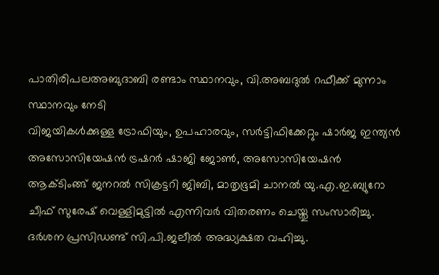പാതിരിപലഅബുദാബി രണ്ടാം സ്ഥാനവും, വി.അബദുൽ റഫീക്ക് മുന്നാം സ്ഥാനവും നേടി
വിജയികൾക്കുള്ള ട്രോഫിയും, ഉപഹാരവും, സർട്ടിഫിക്കേറ്റും ഷാർജ ഇന്ത്യൻ അസോസിയേഷൻ ട്രഷറർ ഷാജി ജോൺ, അസോസിയേഷൻ ആക്ടിംങ്ങ് ജനറൽ സിക്രട്ടറി ജിബി, മാതൃഭൂമി ചാനൽ യു.എ.ഇ.ബ്യുറോ ചീഫ് സുരേഷ് വെള്ളിമുട്ടിൽ എന്നിവർ വിതരണം ചെയ്തു സംസാരിച്ചു. ദർശന പ്രസിഡണ്ട് സി.പി.ജലീൽ അദ്ധ്യക്ഷത വഹിച്ചു.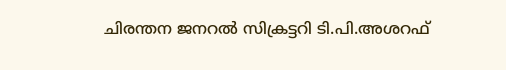ചിരന്തന ജനറൽ സിക്രട്ടറി ടി.പി.അശറഫ്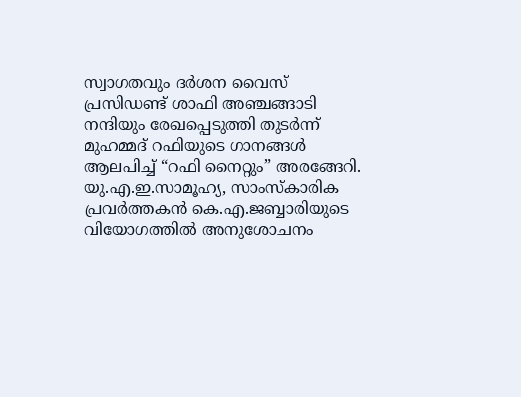സ്വാഗതവും ദർശന വൈസ് പ്രസിഡണ്ട് ശാഫി അഞ്ചങ്ങാടി നന്ദിയും രേഖപ്പെടുത്തി തുടർന്ന് മുഹമ്മദ് റഫിയുടെ ഗാനങ്ങൾ ആലപിച്ച് “റഫി നൈറ്റും” അരങ്ങേറി.
യു.എ.ഇ.സാമൂഹ്യ, സാംസ്കാരിക പ്രവർത്തകൻ കെ.എ.ജബ്ബാരിയുടെ വിയോഗത്തിൽ അനുശോചനം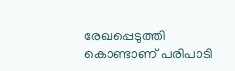രേഖപ്പെടുത്തി കൊണ്ടാണ് പരിപാടി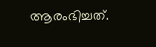ആരംഭിച്ചത്.